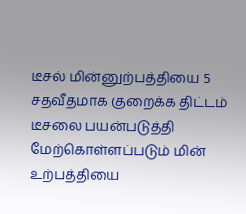டீசல் மின்னுற்பத்தியை 5 சதவீதமாக குறைக்க திட்டம்
டீசலை பயன்படுத்தி மேற்கொள்ளப்படும் மின் உற்பத்தியை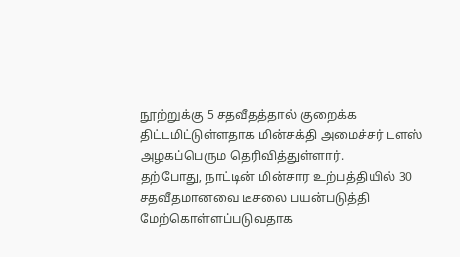நூற்றுக்கு 5 சதவீதத்தால் குறைக்க திட்டமிட்டுள்ளதாக மின்சக்தி அமைச்சர் டளஸ் அழகப்பெரும தெரிவித்துள்ளார்.
தற்போது, நாட்டின் மின்சார உற்பத்தியில் 30 சதவீதமானவை டீசலை பயன்படுத்தி மேற்கொள்ளப்படுவதாக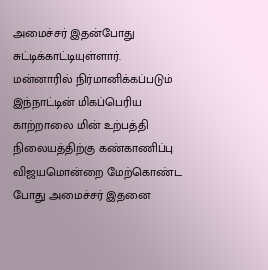அமைச்சர் இதன்போது சுட்டிக்காட்டியுள்ளார்.
மன்னாரில் நிர்மானிக்கப்படும் இந்நாட்டின் மிகப்பெரிய காற்றாலை மின் உற்பத்தி நிலையத்திற்கு கண்காணிப்பு விஜயமொன்றை மேற்கொண்ட போது அமைச்சர் இதனை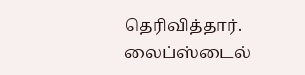தெரிவித்தார்.
லைப்ஸ்டைல்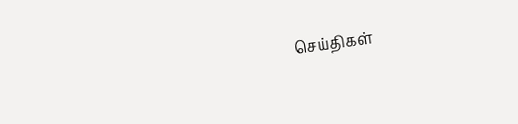செய்திகள்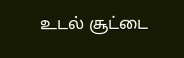உடல் சூட்டை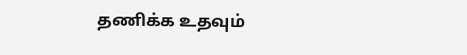தணிக்க உதவும்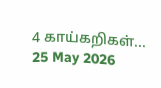4 காய்கறிகள்...
25 May 2026